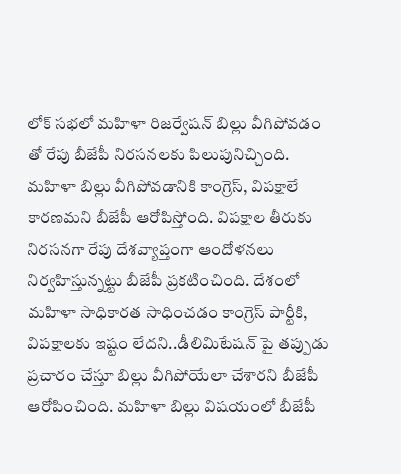లోక్ సభలో మహిళా రిజర్వేషన్ బిల్లు వీగిపోవడం తో రేపు బీజేపీ నిరసనలకు పిలుపునిచ్చింది. మహిళా బిల్లు వీగిపోవడానికి కాంగ్రెస్, విపక్షాలే కారణమని బీజేపీ ఆరోపిస్తోంది. విపక్షాల తీరుకు నిరసనగా రేపు దేశవ్యాప్తంగా ఆందోళనలు నిర్వహిస్తున్నట్టు బీజేపీ ప్రకటించింది. దేశంలో మహిళా సాధికారత సాధించడం కాంగ్రెస్ పార్టీకి, విపక్షాలకు ఇష్టం లేదని..డీలిమిటేషన్ పై తప్పుడు ప్రచారం చేస్తూ బిల్లు వీగిపోయేలా చేశారని బీజేపీ ఆరోపించింది. మహిళా బిల్లు విషయంలో బీజేపీ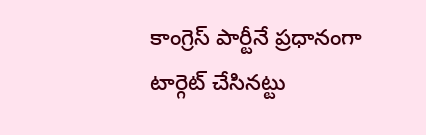కాంగ్రెస్ పార్టీనే ప్రధానంగా టార్గెట్ చేసినట్టు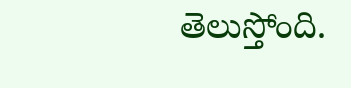తెలుస్తోంది.